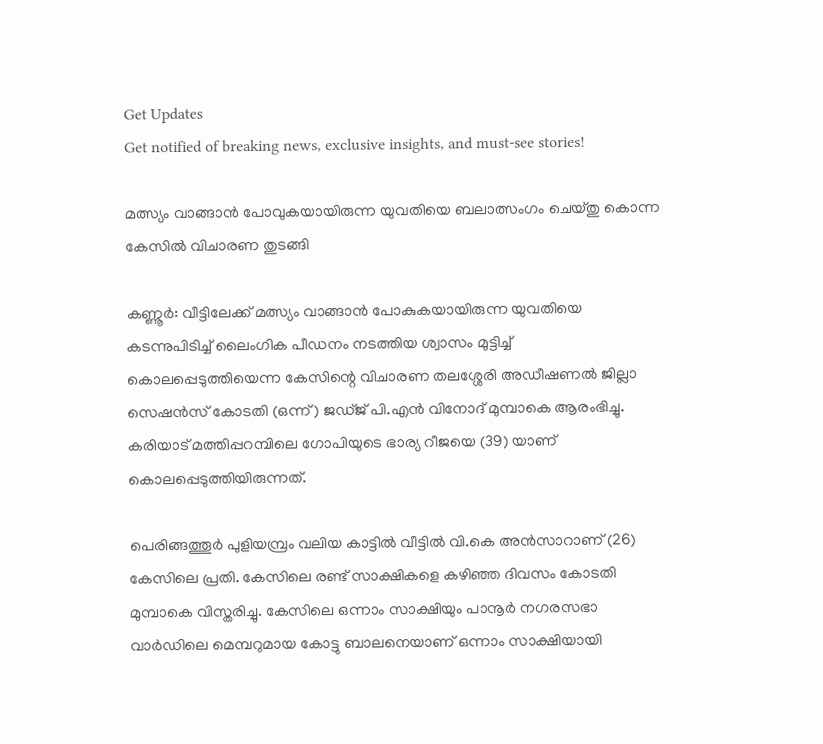Get Updates
Get notified of breaking news, exclusive insights, and must-see stories!

മത്സ്യം വാങ്ങാൻ പോവുകയായിരുന്ന യുവതിയെ ബലാത്സംഗം ചെയ്തു കൊന്ന കേസിൽ വിചാരണ തുടങ്ങി

കണ്ണൂർ: വീട്ടിലേക്ക് മത്സ്യം വാങ്ങാന്‍ പോകുകയായിരുന്ന യുവതിയെ കടന്നുപിടിച്ച് ലൈംഗിക പീഡനം നടത്തിയ ശ്വാസം മുട്ടിച്ച് കൊലപ്പെടുത്തിയെന്ന കേസിന്റെ വിചാരണ തലശ്ശേരി അഡീഷണല്‍ ജില്ലാ സെഷന്‍സ് കോടതി (ഒന്ന്) ജഡ്ജ് പി.എന്‍ വിനോദ് മുമ്പാകെ ആരംഭിച്ചു. കരിയാട് മത്തിപ്പറമ്പിലെ ഗോപിയുടെ ഭാര്യ റീജയെ (39) യാണ് കൊലപ്പെടുത്തിയിരുന്നത്.

പെരിങ്ങത്തൂര്‍ പുളിയമ്പ്രം വലിയ കാട്ടില്‍ വീട്ടില്‍ വി.കെ അന്‍സാറാണ് (26) കേസിലെ പ്രതി. കേസിലെ രണ്ട് സാക്ഷികളെ കഴിഞ്ഞ ദിവസം കോടതി മുമ്പാകെ വിസ്തരിച്ചു. കേസിലെ ഒന്നാം സാക്ഷിയും പാനൂര്‍ നഗരസഭാ വാര്‍ഡിലെ മെമ്പറുമായ കോട്ടു ബാലനെയാണ് ഒന്നാം സാക്ഷിയായി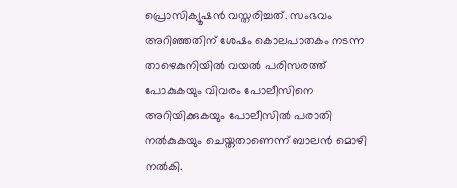പ്രൊസിക്യൂഷന്‍ വസ്തരിച്ചത്. സംഭവം അറിഞ്ഞതിന് ശേഷം കൊലപാതകം നടന്ന താഴെകുനിയില്‍ വയല്‍ പരിസരത്ത് പോകുകയും വിവരം പോലീസിനെ അറിയിക്കുകയും പോലീസില്‍ പരാതി നല്‍കുകയും ചെയ്തതാണെന്ന് ബാലന്‍ മൊഴി നല്‍കി.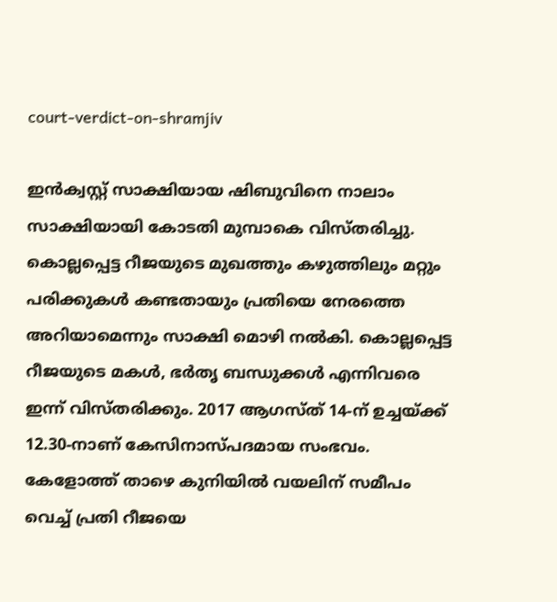court-verdict-on-shramjiv

ഇന്‍ക്വസ്റ്റ് സാക്ഷിയായ ഷിബുവിനെ നാലാം സാക്ഷിയായി കോടതി മുമ്പാകെ വിസ്തരിച്ചു. കൊല്ലപ്പെട്ട റീജയുടെ മുഖത്തും കഴുത്തിലും മറ്റും പരിക്കുകള്‍ കണ്ടതായും പ്രതിയെ നേരത്തെ അറിയാമെന്നും സാക്ഷി മൊഴി നല്‍കി. കൊല്ലപ്പെട്ട റീജയുടെ മകള്‍, ഭര്‍തൃ ബന്ധുക്കള്‍ എന്നിവരെ ഇന്ന് വിസ്തരിക്കും. 2017 ആഗസ്ത് 14-ന് ഉച്ചയ്ക്ക് 12.30-നാണ് കേസിനാസ്പദമായ സംഭവം. കേളോത്ത് താഴെ കുനിയില്‍ വയലിന് സമീപം വെച്ച് പ്രതി റീജയെ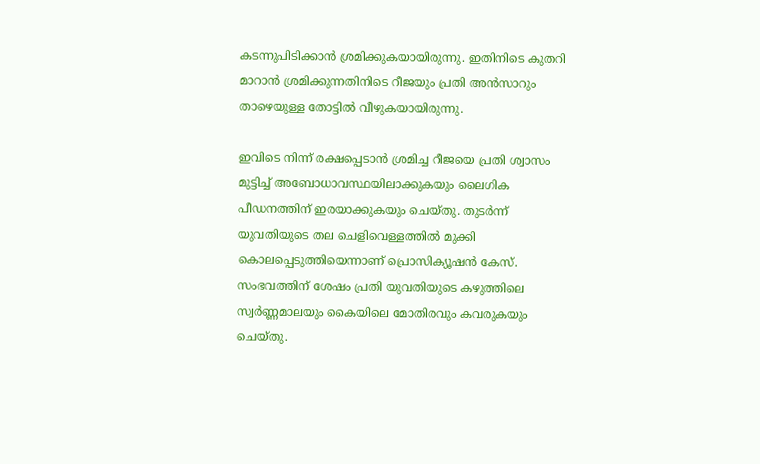കടന്നുപിടിക്കാന്‍ ശ്രമിക്കുകയായിരുന്നു. ഇതിനിടെ കുതറി മാറാന്‍ ശ്രമിക്കുന്നതിനിടെ റീജയും പ്രതി അന്‍സാറും താഴെയുള്ള തോട്ടില്‍ വീഴുകയായിരുന്നു.

ഇവിടെ നിന്ന് രക്ഷപ്പെടാന്‍ ശ്രമിച്ച റീജയെ പ്രതി ശ്വാസം മുട്ടിച്ച് അബോധാവസ്ഥയിലാക്കുകയും ലൈഗിക പീഡനത്തിന് ഇരയാക്കുകയും ചെയ്തു. തുടര്‍ന്ന് യുവതിയുടെ തല ചെളിവെള്ളത്തില്‍ മുക്കി കൊലപ്പെടുത്തിയെന്നാണ് പ്രൊസിക്യൂഷന്‍ കേസ്. സംഭവത്തിന് ശേഷം പ്രതി യുവതിയുടെ കഴുത്തിലെ സ്വര്‍ണ്ണമാലയും കൈയിലെ മോതിരവും കവരുകയും ചെയ്തു.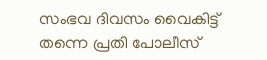സംഭവ ദിവസം വൈകിട്ട് തന്നെ പ്രതി പോലീസ്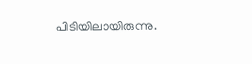പിടിയിലായിരുന്നു.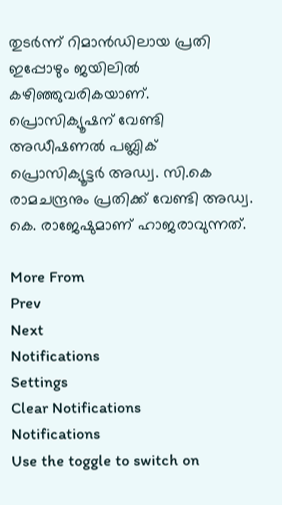തുടര്‍ന്ന് റിമാന്‍ഡിലായ പ്രതി ഇപ്പോഴും ജയിലില്‍ കഴിഞ്ഞുവരികയാണ്. പ്രൊസിക്യൂഷന് വേണ്ടി അഡീഷണല്‍ പബ്ലിക് പ്രൊസിക്യൂട്ടര്‍ അഡ്വ. സി.കെ രാമചന്ദ്രനും പ്രതിക്ക് വേണ്ടി അഡ്വ. കെ. രാജേഷുമാണ് ഹാജരാവുന്നത്.

More From
Prev
Next
Notifications
Settings
Clear Notifications
Notifications
Use the toggle to switch on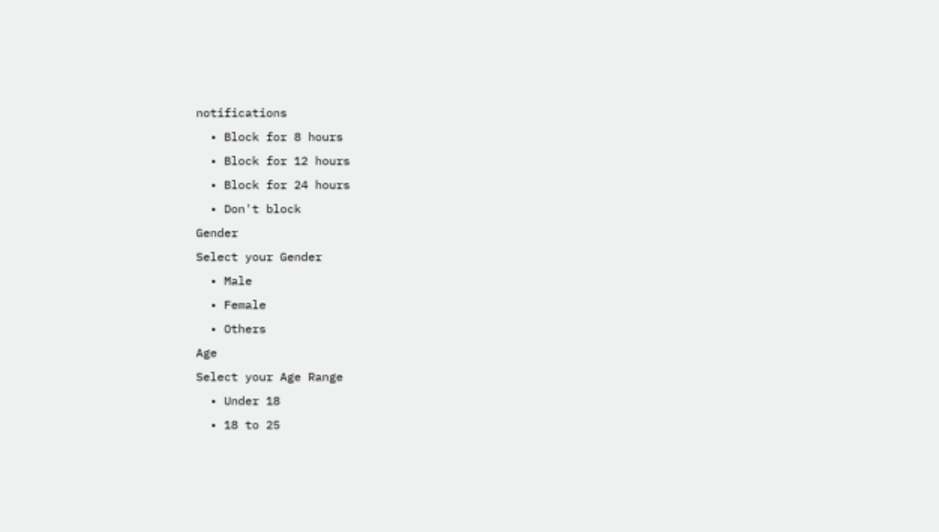notifications
  • Block for 8 hours
  • Block for 12 hours
  • Block for 24 hours
  • Don't block
Gender
Select your Gender
  • Male
  • Female
  • Others
Age
Select your Age Range
  • Under 18
  • 18 to 25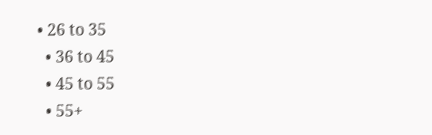• 26 to 35
  • 36 to 45
  • 45 to 55
  • 55+